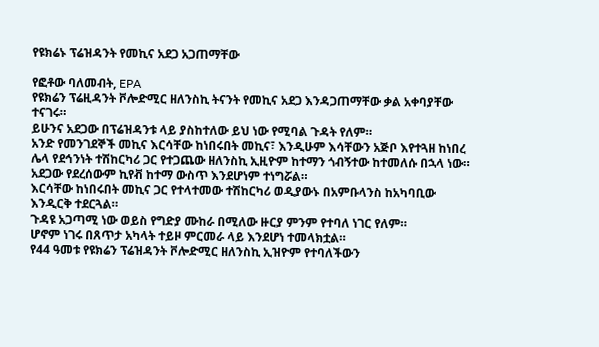የዩክሬኑ ፕሬዝዳንት የመኪና አደጋ አጋጠማቸው

የፎቶው ባለመብት, EPA
የዩክሬን ፕሬዚዳንት ቮሎድሚር ዘለንስኪ ትናንት የመኪና አደጋ እንዳጋጠማቸው ቃል አቀባያቸው ተናገሩ።
ይሁንና አደጋው በፕሬዝዳንቱ ላይ ያስከተለው ይህ ነው የሚባል ጉዳት የለም።
አንድ የመንገደኞች መኪና እርሳቸው ከነበሩበት መኪና፣ እንዲሁም እሳቸውን አጅቦ እየተጓዘ ከነበረ ሌላ የደኅንነት ተሽከርካሪ ጋር የተጋጨው ዘለንስኪ ኢዚዮም ከተማን ጎብኝተው ከተመለሱ በኋላ ነው።
አደጋው የደረሰውም ኪየቭ ከተማ ውስጥ እንደሆነም ተነግሯል።
እርሳቸው ከነበሩበት መኪና ጋር የተላተመው ተሽከርካሪ ወዲያውኑ በአምቡላንስ ከአካባቢው እንዲርቅ ተደርጓል።
ጉዳዩ አጋጣሚ ነው ወይስ የግድያ ሙከራ በሚለው ዙርያ ምንም የተባለ ነገር የለም።
ሆኖም ነገሩ በጸጥታ አካላት ተይዞ ምርመራ ላይ እንደሆነ ተመላክቷል።
የ44 ዓመቱ የዩክሬን ፕሬዝዳንት ቮሎድሚር ዘለንስኪ ኢዝዮም የተባለችውን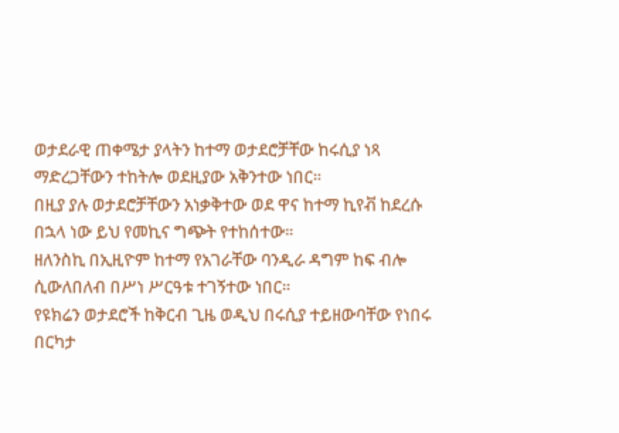ወታደራዊ ጠቀሜታ ያላትን ከተማ ወታደሮቻቸው ከሩሲያ ነጻ ማድረጋቸውን ተከትሎ ወደዚያው አቅንተው ነበር።
በዚያ ያሉ ወታደሮቻቸውን አነቃቅተው ወደ ዋና ከተማ ኪየቭ ከደረሱ በኋላ ነው ይህ የመኪና ግጭት የተከሰተው።
ዘለንስኪ በኢዚዮም ከተማ የአገራቸው ባንዲራ ዳግም ከፍ ብሎ ሲውለበለብ በሥነ ሥርዓቱ ተገኝተው ነበር።
የዩክሬን ወታደሮች ከቅርብ ጊዜ ወዲህ በሩሲያ ተይዘውባቸው የነበሩ በርካታ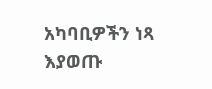አካባቢዎችን ነጻ እያወጡ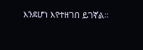እንደሆነ እየተዘገበ ይገኛል።